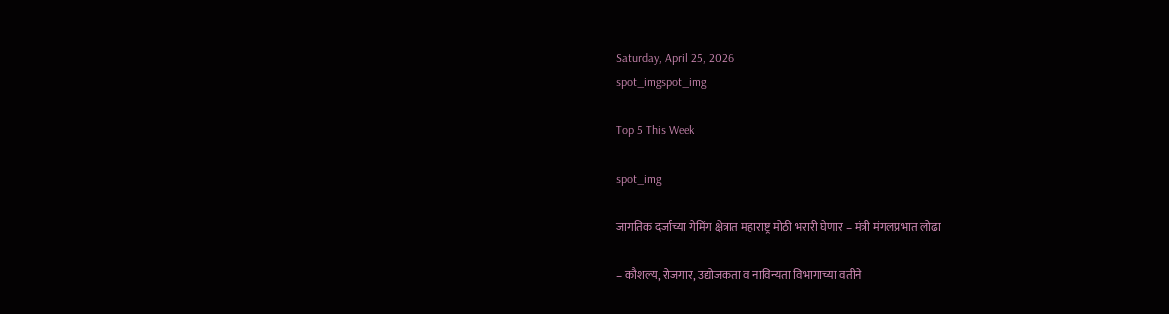Saturday, April 25, 2026
spot_imgspot_img

Top 5 This Week

spot_img

जागतिक दर्जाच्या गेमिंग क्षेत्रात महाराष्ट्र मोठी भरारी घेणार – मंत्री मंगलप्रभात लोढा

– कौशल्य, रोजगार, उद्योजकता व नाविन्यता विभागाच्या वतीने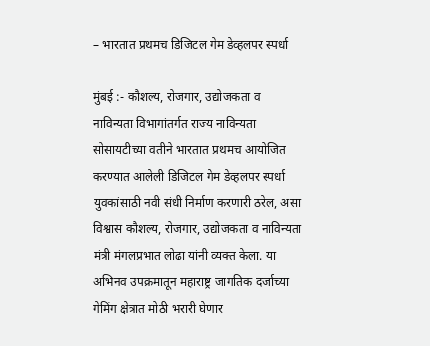– भारतात प्रथमच डिजिटल गेम डेव्हलपर स्पर्धा

मुंबई :- कौशल्य, रोजगार, उद्योजकता व नाविन्यता विभागांतर्गत राज्य नाविन्यता सोसायटीच्या वतीने भारतात प्रथमच आयोजित करण्यात आलेली डिजिटल गेम डेव्हलपर स्पर्धा युवकांसाठी नवी संधी निर्माण करणारी ठरेल, असा विश्वास कौशल्य, रोजगार, उद्योजकता व नाविन्यता मंत्री मंगलप्रभात लोढा यांनी व्यक्त केला. या अभिनव उपक्रमातून महाराष्ट्र जागतिक दर्जाच्या गेमिंग क्षेत्रात मोठी भरारी घेणार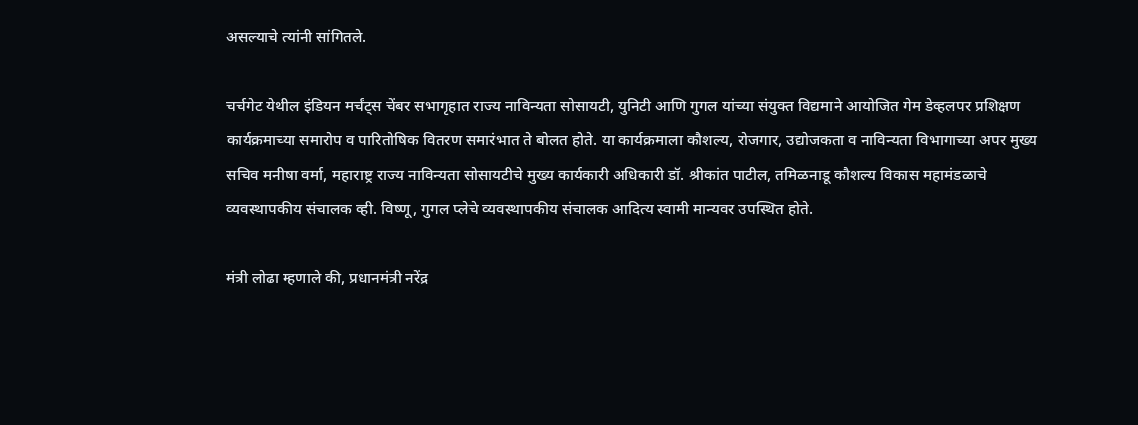असल्याचे त्यांनी सांगितले.

चर्चगेट येथील इंडियन मर्चंट्स चेंबर सभागृहात राज्य नाविन्यता सोसायटी, युनिटी आणि गुगल यांच्या संयुक्त विद्यमाने आयोजित गेम डेव्हलपर प्रशिक्षण कार्यक्रमाच्या समारोप व पारितोषिक वितरण समारंभात ते बोलत होते. या कार्यक्रमाला कौशल्य, रोजगार, उद्योजकता व नाविन्यता विभागाच्या अपर मुख्य सचिव मनीषा वर्मा, महाराष्ट्र राज्य नाविन्यता सोसायटीचे मुख्य कार्यकारी अधिकारी डॉ. श्रीकांत पाटील, तमिळनाडू कौशल्य विकास महामंडळाचे व्यवस्थापकीय संचालक व्ही. विष्णू, गुगल प्लेचे व्यवस्थापकीय संचालक आदित्य स्वामी मान्यवर उपस्थित होते.

मंत्री लोढा म्हणाले की, प्रधानमंत्री नरेंद्र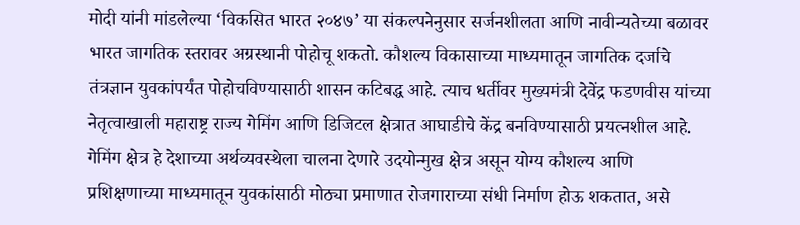मोदी यांनी मांडलेल्या ‘विकसित भारत २०४७’ या संकल्पनेनुसार सर्जनशीलता आणि नावीन्यतेच्या बळावर भारत जागतिक स्तरावर अग्रस्थानी पोहोचू शकतो. कौशल्य विकासाच्या माध्यमातून जागतिक दर्जाचे तंत्रज्ञान युवकांपर्यंत पोहोचविण्यासाठी शासन कटिबद्ध आहे. त्याच धर्तीवर मुख्यमंत्री देवेंद्र फडणवीस यांच्या नेतृत्वाखाली महाराष्ट्र राज्य गेमिंग आणि डिजिटल क्षेत्रात आघाडीचे केंद्र बनविण्यासाठी प्रयत्नशील आहे. गेमिंग क्षेत्र हे देशाच्या अर्थव्यवस्थेला चालना देणारे उदयोन्मुख क्षेत्र असून योग्य कौशल्य आणि प्रशिक्षणाच्या माध्यमातून युवकांसाठी मोठ्या प्रमाणात रोजगाराच्या संधी निर्माण होऊ शकतात, असे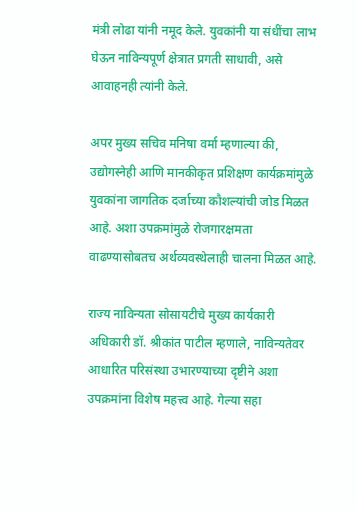मंत्री लोढा यांनी नमूद केले. युवकांनी या संधींचा लाभ घेऊन नाविन्यपूर्ण क्षेत्रात प्रगती साधावी, असे आवाहनही त्यांनी केले.

अपर मुख्य सचिव मनिषा वर्मा म्हणाल्या की, उद्योगस्नेही आणि मानकीकृत प्रशिक्षण कार्यक्रमांमुळे युवकांना जागतिक दर्जाच्या कौशल्यांची जोड मिळत आहे. अशा उपक्रमांमुळे रोजगारक्षमता वाढण्यासोबतच अर्थव्यवस्थेलाही चालना मिळत आहे.

राज्य नाविन्यता सोसायटीचे मुख्य कार्यकारी अधिकारी डॉ. श्रीकांत पाटील म्हणाले, नाविन्यतेवर आधारित परिसंस्था उभारण्याच्या दृष्टीने अशा उपक्रमांना विशेष महत्त्व आहे. गेल्या सहा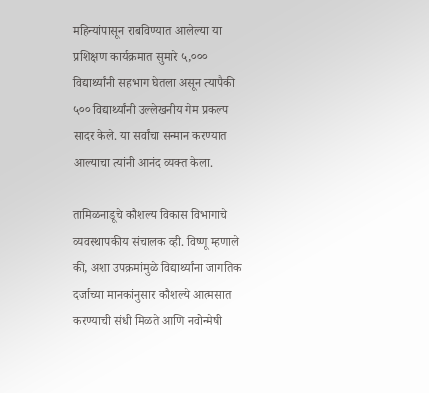महिन्यांपासून राबविण्यात आलेल्या या प्रशिक्षण कार्यक्रमात सुमारे ५,००० विद्यार्थ्यांनी सहभाग घेतला असून त्यापैकी ५०० विद्यार्थ्यांनी उल्लेखनीय गेम प्रकल्प सादर केले. या सर्वांचा सन्मान करण्यात आल्याचा त्यांनी आनंद व्यक्त केला.

तामिळनाडूचे कौशल्य विकास विभागाचे व्यवस्थापकीय संचालक व्ही. विष्णू म्हणाले की, अशा उपक्रमांमुळे विद्यार्थ्यांना जागतिक दर्जाच्या मानकांनुसार कौशल्ये आत्मसात करण्याची संधी मिळते आणि नवोन्मेषी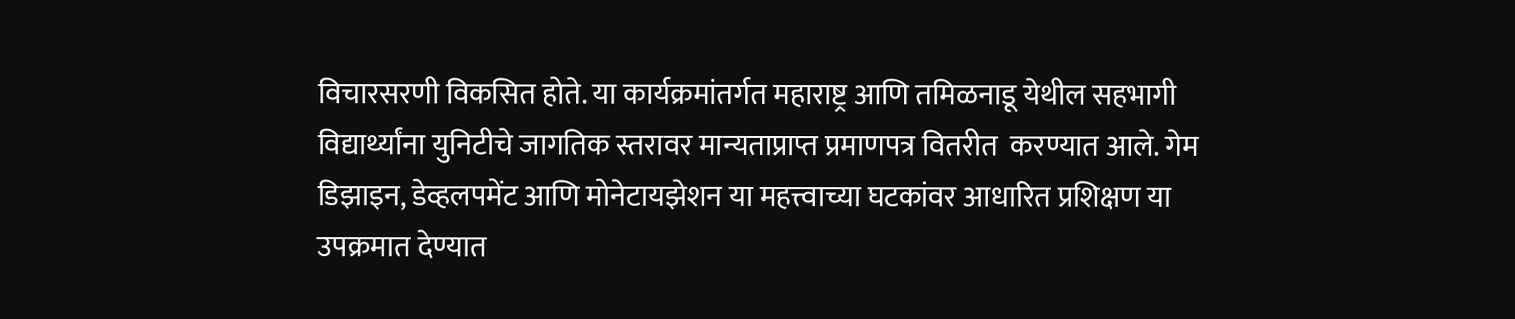विचारसरणी विकसित होते. या कार्यक्रमांतर्गत महाराष्ट्र आणि तमिळनाडू येथील सहभागी विद्यार्थ्यांना युनिटीचे जागतिक स्तरावर मान्यताप्राप्त प्रमाणपत्र वितरीत  करण्यात आले. गेम डिझाइन, डेव्हलपमेंट आणि मोनेटायझेशन या महत्त्वाच्या घटकांवर आधारित प्रशिक्षण या उपक्रमात देण्यात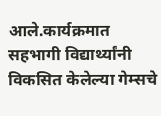आले.कार्यक्रमात सहभागी विद्यार्थ्यांनी विकसित केलेल्या गेम्सचे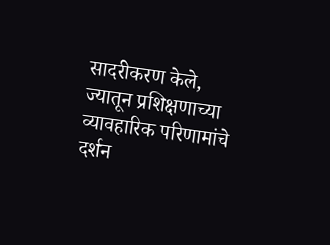सादरीकरण केले, ज्यातून प्रशिक्षणाच्या व्यावहारिक परिणामांचे दर्शन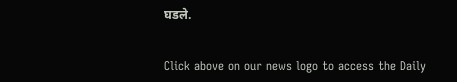घडले.


Click above on our news logo to access the Daily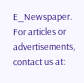E_Newspaper.
For articles or advertisements, contact us at: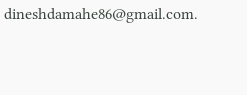dineshdamahe86@gmail.com.